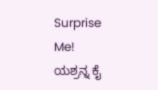Surprise Me!
ಯಶ್ರನ್ನ ಕೈ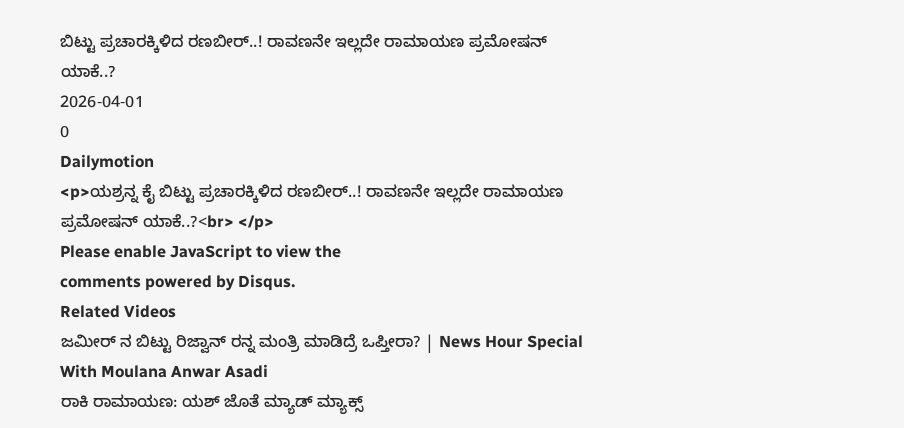ಬಿಟ್ಟು ಪ್ರಚಾರಕ್ಕಿಳಿದ ರಣಬೀರ್..! ರಾವಣನೇ ಇಲ್ಲದೇ ರಾಮಾಯಣ ಪ್ರಮೋಷನ್ ಯಾಕೆ..?
2026-04-01
0
Dailymotion
<p>ಯಶ್ರನ್ನ ಕೈ ಬಿಟ್ಟು ಪ್ರಚಾರಕ್ಕಿಳಿದ ರಣಬೀರ್..! ರಾವಣನೇ ಇಲ್ಲದೇ ರಾಮಾಯಣ ಪ್ರಮೋಷನ್ ಯಾಕೆ..?<br> </p>
Please enable JavaScript to view the
comments powered by Disqus.
Related Videos
ಜಮೀರ್ ನ ಬಿಟ್ಟು ರಿಜ್ವಾನ್ ರನ್ನ ಮಂತ್ರಿ ಮಾಡಿದ್ರೆ ಒಪ್ತೀರಾ? | News Hour Special With Moulana Anwar Asadi
ರಾಕಿ ರಾಮಾಯಣ: ಯಶ್ ಜೊತೆ ಮ್ಯಾಡ್ ಮ್ಯಾಕ್ಸ್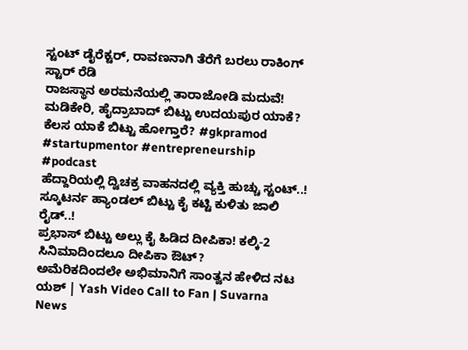ಸ್ಟಂಟ್ ಡೈರೆಕ್ಟರ್, ರಾವಣನಾಗಿ ತೆರೆಗೆ ಬರಲು ರಾಕಿಂಗ್ ಸ್ಟಾರ್ ರೆಡಿ
ರಾಜಸ್ಥಾನ ಅರಮನೆಯಲ್ಲಿ ತಾರಾಜೋಡಿ ಮದುವೆ! ಮಡಿಕೇರಿ, ಹೈದ್ರಾಬಾದ್ ಬಿಟ್ಟು ಉದಯಪುರ ಯಾಕೆ?
ಕೆಲಸ ಯಾಕೆ ಬಿಟ್ಟು ಹೋಗ್ತಾರೆ? #gkpramod #startupmentor #entrepreneurship #podcast
ಹೆದ್ದಾರಿಯಲ್ಲಿ ದ್ವಿಚಕ್ರ ವಾಹನದಲ್ಲಿ ವ್ಯಕ್ತಿ ಹುಚ್ಚು ಸ್ಟಂಟ್..! ಸ್ಕೂಟರ್ನ ಹ್ಯಾಂಡಲ್ ಬಿಟ್ಟು ಕೈ ಕಟ್ಟಿ ಕುಳಿತು ಜಾಲಿ ರೈಡ್..!
ಪ್ರಭಾಸ್ ಬಿಟ್ಟು ಅಲ್ಲು ಕೈ ಹಿಡಿದ ದೀಪಿಕಾ! ಕಲ್ಕಿ-2 ಸಿನಿಮಾದಿಂದಲೂ ದೀಪಿಕಾ ಔಟ್?
ಅಮೆರಿಕದಿಂದಲೇ ಅಭಿಮಾನಿಗೆ ಸಾಂತ್ವನ ಹೇಳಿದ ನಟ ಯಶ್ | Yash Video Call to Fan | Suvarna News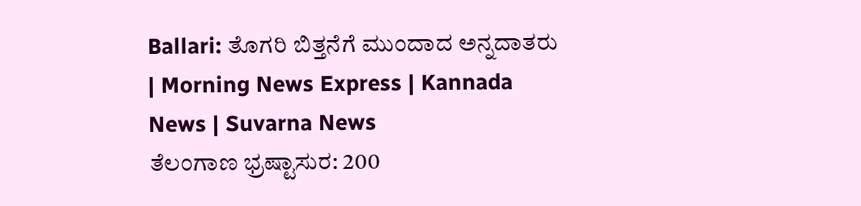Ballari: ತೊಗರಿ ಬಿತ್ತನೆಗೆ ಮುಂದಾದ ಅನ್ನದಾತರು | Morning News Express | Kannada News | Suvarna News
ತೆಲಂಗಾಣ ಭ್ರಷ್ಟಾಸುರ: 200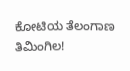ಕೋಟಿಯ ತೆಲಂಗಾಣ ತಿಮಿಂಗಿಲ!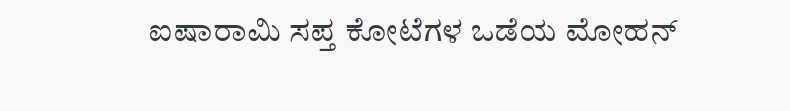ಐಷಾರಾಮಿ ಸಪ್ತ ಕೋಟೆಗಳ ಒಡೆಯ ಮೋಹನ್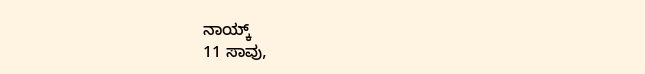ನಾಯ್ಕ್
11 ಸಾವು,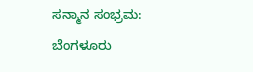ಸನ್ಮಾನ ಸಂಭ್ರಮ: ಬೆಂಗಳೂರು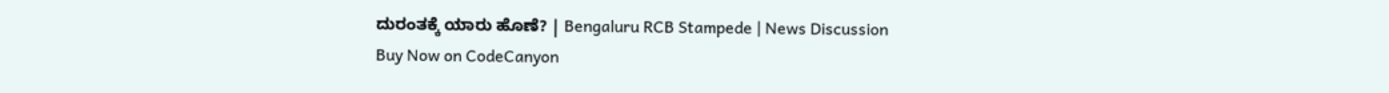ದುರಂತಕ್ಕೆ ಯಾರು ಹೊಣೆ? | Bengaluru RCB Stampede | News Discussion
Buy Now on CodeCanyon